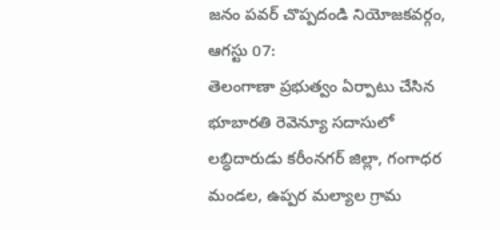జనం పవర్ చొప్పదండి నియోజకవర్గం, ఆగస్టు 07:
తెలంగాణా ప్రభుత్వం ఏర్పాటు చేసిన భూబారతి రెవెన్యూ సదాసులో లబ్ధిదారుడు కరీంనగర్ జిల్లా, గంగాధర మండల, ఉప్పర మల్యాల గ్రామ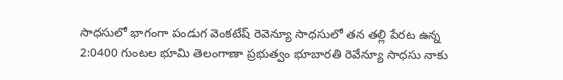సాధసులో భాగంగా పండుగ వెంకటేష్ రెవెన్యూ సాధసులో తన తల్లి పేరట ఉన్న 2:0400 గుంటల భూమి తెలంగాణా ప్రభుత్వం భూబారతి రెవేన్యూ సాధసు నాకు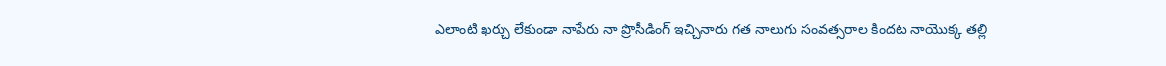ఎలాంటి ఖర్చు లేకుండా నాపేరు నా ప్రొసీడింగ్ ఇచ్చినారు గత నాలుగు సంవత్సరాల కిందట నాయొక్క తల్లి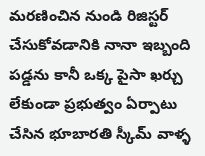మరణించిన నుండి రిజిస్టర్ చేసుకోవడానికి నానా ఇబ్బంది పడ్డను కానీ ఒక్క పైసా ఖర్చు లేకుండా ప్రభుత్వం ఏర్పాటు చేసిన భూబారతి స్కీమ్ వాళ్ళ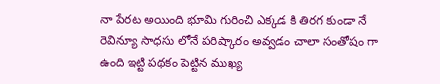నా పేరట అయింది భూమి గురించి ఎక్కడ కి తిరగ కుండా నే రెవిన్యూ సాధసు లోనే పరిష్కారం అవ్వడం చాలా సంతోషం గా ఉంది ఇట్టి పథకం పెట్టిన ముఖ్య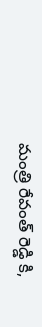మంత్రి రేవంత్ రెడ్డి కి,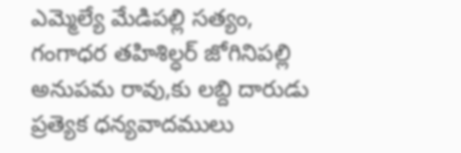ఎమ్మెల్యే మేడిపల్లి సత్యం, గంగాధర తహిశిల్ధర్ జోగినిపల్లి అనుపమ రావు,కు లబ్ది దారుడు ప్రత్యెక ధన్యవాదములు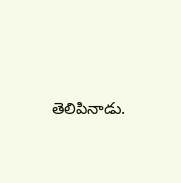తెలిపినాడు.